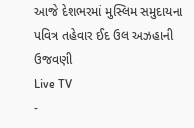આજે દેશભરમાં મુસ્લિમ સમુદાયના પવિત્ર તહેવાર ઈદ ઉલ અઝહાની ઉજવણી
Live TV
-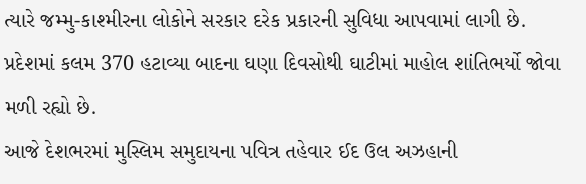ત્યારે જમ્મુ-કાશ્મીરના લોકોને સરકાર દરેક પ્રકારની સુવિધા આપવામાં લાગી છે. પ્રદેશમાં કલમ 370 હટાવ્યા બાદના ઘણા દિવસોથી ઘાટીમાં માહોલ શાંતિભર્યો જોવા મળી રહ્યો છે.
આજે દેશભરમાં મુસ્લિમ સમુદાયના પવિત્ર તહેવાર ઈદ ઉલ અઝહાની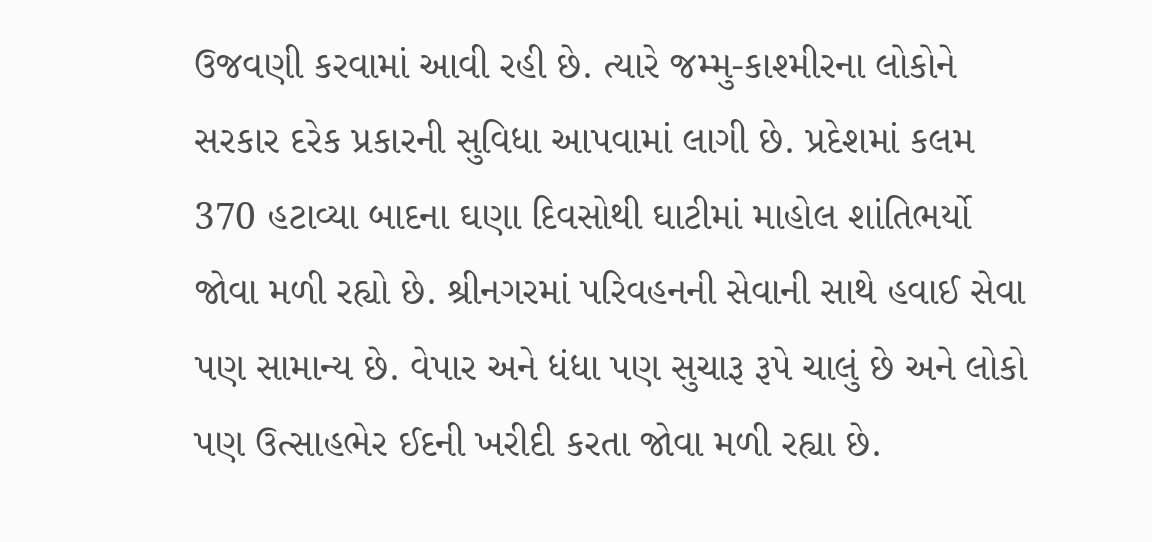ઉજવણી કરવામાં આવી રહી છે. ત્યારે જમ્મુ-કાશ્મીરના લોકોને સરકાર દરેક પ્રકારની સુવિધા આપવામાં લાગી છે. પ્રદેશમાં કલમ 370 હટાવ્યા બાદના ઘણા દિવસોથી ઘાટીમાં માહોલ શાંતિભર્યો જોવા મળી રહ્યો છે. શ્રીનગરમાં પરિવહનની સેવાની સાથે હવાઈ સેવા પણ સામાન્ય છે. વેપાર અને ધંધા પણ સુચારૂ રૂપે ચાલું છે અને લોકો પણ ઉત્સાહભેર ઈદની ખરીદી કરતા જોવા મળી રહ્યા છે.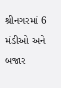શ્રીનગરમાં 6 મંડીઓ અને બજાર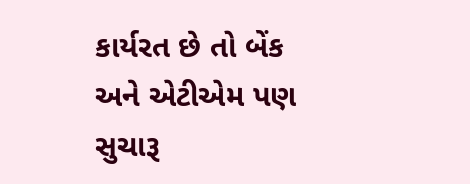કાર્યરત છે તો બેંક અને એટીએમ પણ સુચારૂ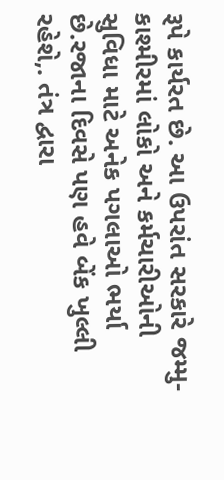રૂપે કાર્યરત છે. આ ઉપરાંત સરકારે જમ્મુ-કાશ્મીરમાં લોકો અને કર્મચારીઓની સુવિધા માટે અનેક પગલાઓ ભર્યા છે.રજાના દિવસે પણ હવે બેંક ખુલ્લી રહેશે,. તંત્ર દ્વારા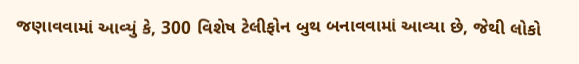જણાવવામાં આવ્યું કે, 300 વિશેષ ટેલીફોન બુથ બનાવવામાં આવ્યા છે, જેથી લોકો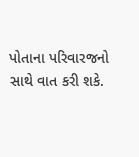પોતાના પરિવારજનો સાથે વાત કરી શકે.